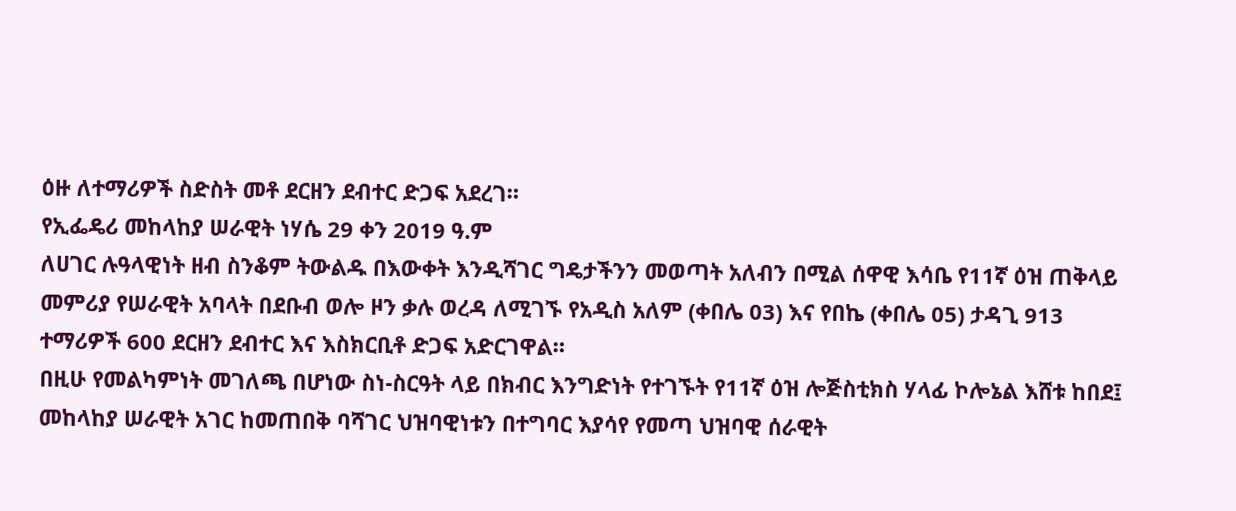ዕዙ ለተማሪዎች ስድስት መቶ ደርዘን ደብተር ድጋፍ አደረገ።
የኢፌዴሪ መከላከያ ሠራዊት ነሃሴ 29 ቀን 2019 ዓ.ም
ለሀገር ሉዓላዊነት ዘብ ስንቆም ትውልዱ በእውቀት እንዲሻገር ግዴታችንን መወጣት አለብን በሚል ሰዋዊ እሳቤ የ11ኛ ዕዝ ጠቅላይ መምሪያ የሠራዊት አባላት በደቡብ ወሎ ዞን ቃሉ ወረዳ ለሚገኙ የአዲስ አለም (ቀበሌ 03) እና የበኬ (ቀበሌ 05) ታዳጊ 913 ተማሪዎች 600 ደርዘን ደብተር እና እስክርቢቶ ድጋፍ አድርገዋል።
በዚሁ የመልካምነት መገለጫ በሆነው ስነ-ስርዓት ላይ በክብር እንግድነት የተገኙት የ11ኛ ዕዝ ሎጅስቲክስ ሃላፊ ኮሎኔል እሸቱ ከበደ፤ መከላከያ ሠራዊት አገር ከመጠበቅ ባሻገር ህዝባዊነቱን በተግባር እያሳየ የመጣ ህዝባዊ ሰራዊት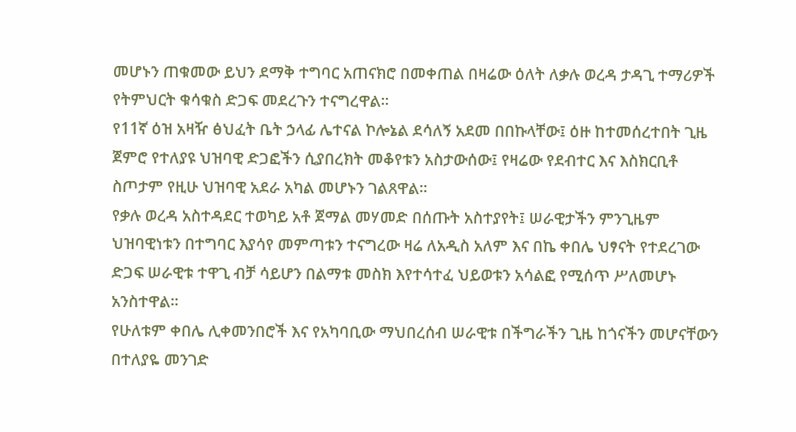መሆኑን ጠቁመው ይህን ደማቅ ተግባር አጠናክሮ በመቀጠል በዛሬው ዕለት ለቃሉ ወረዳ ታዳጊ ተማሪዎች የትምህርት ቁሳቁስ ድጋፍ መደረጉን ተናግረዋል።
የ11ኛ ዕዝ አዛዥ ፅህፈት ቤት ኃላፊ ሌተናል ኮሎኔል ደሳለኝ አደመ በበኩላቸው፤ ዕዙ ከተመሰረተበት ጊዜ ጀምሮ የተለያዩ ህዝባዊ ድጋፎችን ሲያበረክት መቆየቱን አስታውሰው፤ የዛሬው የደብተር እና እስክርቢቶ ስጦታም የዚሁ ህዝባዊ አደራ አካል መሆኑን ገልጸዋል።
የቃሉ ወረዳ አስተዳደር ተወካይ አቶ ጀማል መሃመድ በሰጡት አስተያየት፤ ሠራዊታችን ምንጊዜም ህዝባዊነቱን በተግባር እያሳየ መምጣቱን ተናግረው ዛሬ ለአዲስ አለም እና በኬ ቀበሌ ህፃናት የተደረገው ድጋፍ ሠራዊቱ ተዋጊ ብቻ ሳይሆን በልማቱ መስክ እየተሳተፈ ህይወቱን አሳልፎ የሚሰጥ ሥለመሆኑ አንስተዋል።
የሁለቱም ቀበሌ ሊቀመንበሮች እና የአካባቢው ማህበረሰብ ሠራዊቱ በችግራችን ጊዜ ከጎናችን መሆናቸውን በተለያዬ መንገድ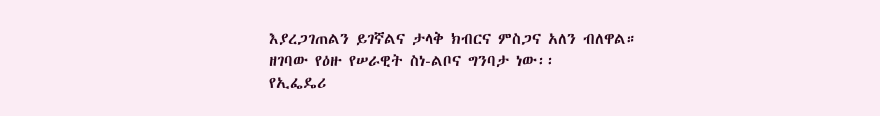እያረጋገጠልን ይገኛልና ታላቅ ክብርና ምስጋና አለን ብለዋል። ዘገባው የዕዙ የሠራዊት ስነ-ልቦና ግንባታ ነው፡፡
የኢፌዴሪ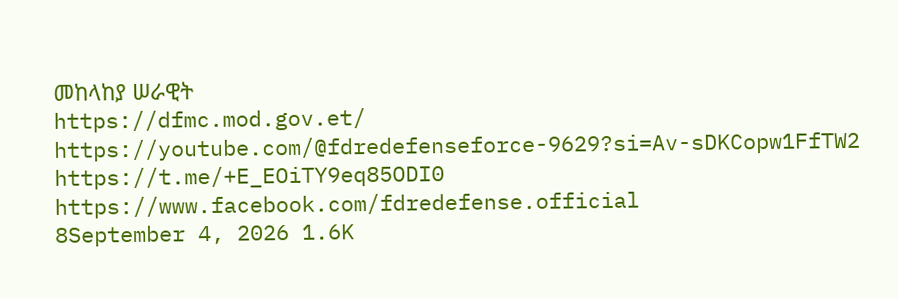መከላከያ ሠራዊት
https://dfmc.mod.gov.et/
https://youtube.com/@fdredefenseforce-9629?si=Av-sDKCopw1FfTW2
https://t.me/+E_EOiTY9eq85ODI0
https://www.facebook.com/fdredefense.official
8September 4, 2026 1.6K